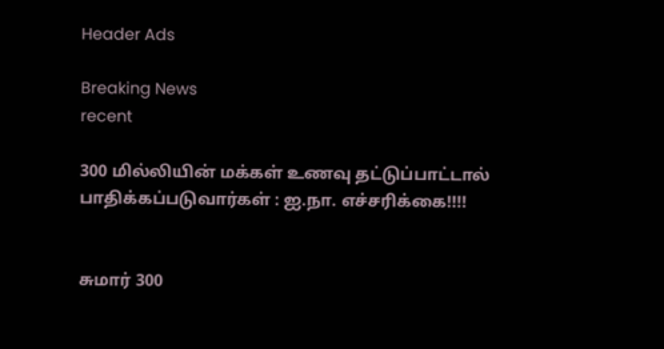Header Ads

Breaking News
recent

300 மில்லியின் மக்கள் உணவு தட்டுப்பாட்டால் பாதிக்கப்படுவார்கள் : ஐ.நா. எச்சரிக்கை!!!!


சுமார் 300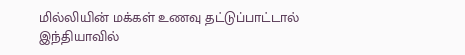மில்லியின் மக்கள் உணவு தட்டுப்பாட்டால் இந்தியாவில்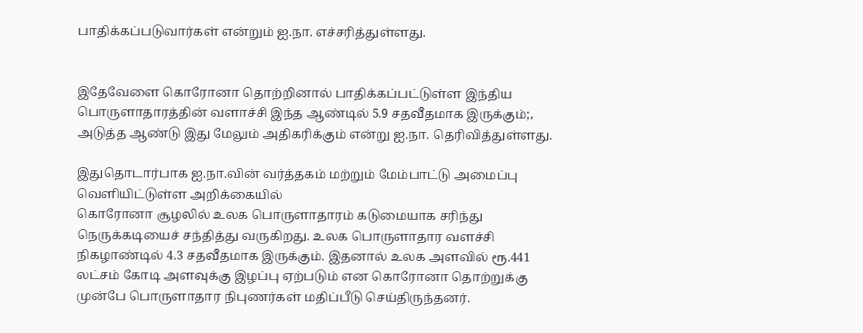பாதிக்கப்படுவார்கள் என்றும் ஐ.நா. எச்சரித்துள்ளது.


இதேவேளை கொரோனா தொற்றினால் பாதிக்கப்பட்டுள்ள இந்திய பொருளாதாரத்தின் வளாச்சி இந்த ஆண்டில் 5.9 சதவீதமாக இருக்கும்;, அடுத்த ஆண்டு இது மேலும் அதிகரிக்கும் என்று ஐ.நா. தெரிவித்துள்ளது.

இதுதொடார்பாக ஐ.நா.வின் வர்த்தகம் மற்றும் மேம்பாட்டு அமைப்பு வெளியிட்டுள்ள அறிக்கையில்
கொரோனா சூழலில் உலக பொருளாதாரம் கடுமையாக சரிந்து நெருக்கடியைச் சந்தித்து வருகிறது. உலக பொருளாதார வளச்சி நிகழாண்டில் 4.3 சதவீதமாக இருக்கும். இதனால் உலக அளவில் ரூ.441 லட்சம் கோடி அளவுக்கு இழப்பு ஏற்படும் என கொரோனா தொற்றுக்கு முன்பே பொருளாதார நிபுணர்கள் மதிப்பீடு செய்திருந்தனர்.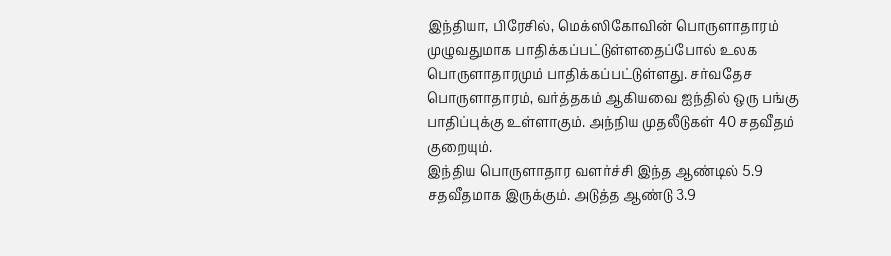இந்தியா, பிரேசில், மெக்ஸிகோவின் பொருளாதாரம் முழுவதுமாக பாதிக்கப்பட்டுள்ளதைப்போல் உலக பொருளாதாரமும் பாதிக்கப்பட்டுள்ளது. சர்வதேச பொருளாதாரம், வர்த்தகம் ஆகியவை ஐந்தில் ஒரு பங்கு பாதிப்புக்கு உள்ளாகும். அந்நிய முதலீடுகள் 40 சதவீதம் குறையும்.
இந்திய பொருளாதார வளர்ச்சி இந்த ஆண்டில் 5.9 சதவீதமாக இருக்கும். அடுத்த ஆண்டு 3.9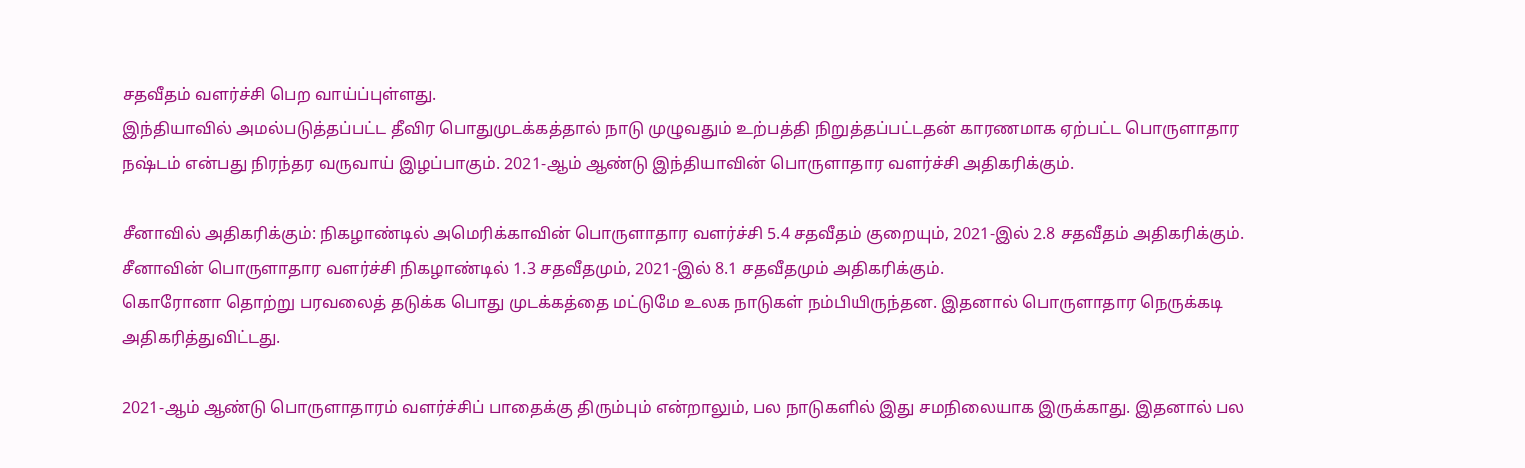சதவீதம் வளர்ச்சி பெற வாய்ப்புள்ளது.
இந்தியாவில் அமல்படுத்தப்பட்ட தீவிர பொதுமுடக்கத்தால் நாடு முழுவதும் உற்பத்தி நிறுத்தப்பட்டதன் காரணமாக ஏற்பட்ட பொருளாதார நஷ்டம் என்பது நிரந்தர வருவாய் இழப்பாகும். 2021-ஆம் ஆண்டு இந்தியாவின் பொருளாதார வளர்ச்சி அதிகரிக்கும்.

சீனாவில் அதிகரிக்கும்: நிகழாண்டில் அமெரிக்காவின் பொருளாதார வளர்ச்சி 5.4 சதவீதம் குறையும், 2021-இல் 2.8 சதவீதம் அதிகரிக்கும். சீனாவின் பொருளாதார வளர்ச்சி நிகழாண்டில் 1.3 சதவீதமும், 2021-இல் 8.1 சதவீதமும் அதிகரிக்கும்.
கொரோனா தொற்று பரவலைத் தடுக்க பொது முடக்கத்தை மட்டுமே உலக நாடுகள் நம்பியிருந்தன. இதனால் பொருளாதார நெருக்கடி அதிகரித்துவிட்டது.

2021-ஆம் ஆண்டு பொருளாதாரம் வளர்ச்சிப் பாதைக்கு திரும்பும் என்றாலும், பல நாடுகளில் இது சமநிலையாக இருக்காது. இதனால் பல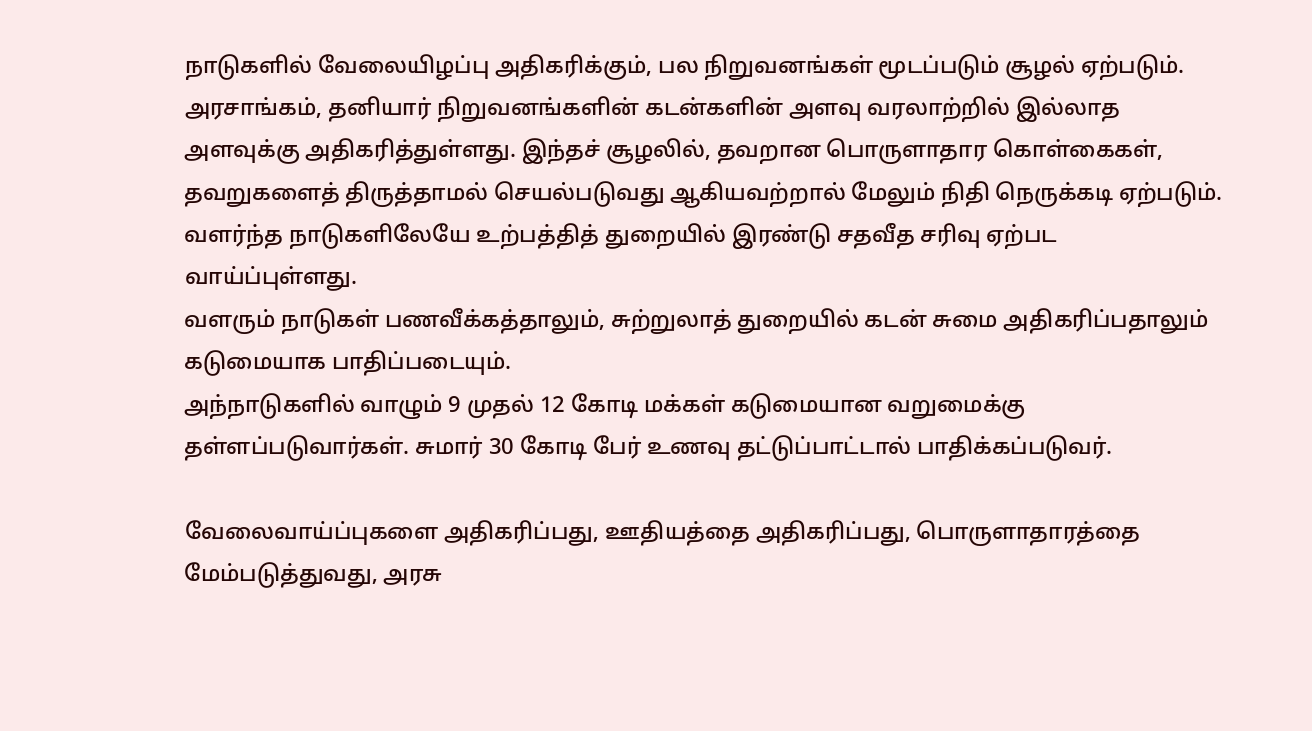நாடுகளில் வேலையிழப்பு அதிகரிக்கும், பல நிறுவனங்கள் மூடப்படும் சூழல் ஏற்படும்.
அரசாங்கம், தனியார் நிறுவனங்களின் கடன்களின் அளவு வரலாற்றில் இல்லாத அளவுக்கு அதிகரித்துள்ளது. இந்தச் சூழலில், தவறான பொருளாதார கொள்கைகள், தவறுகளைத் திருத்தாமல் செயல்படுவது ஆகியவற்றால் மேலும் நிதி நெருக்கடி ஏற்படும்.
வளர்ந்த நாடுகளிலேயே உற்பத்தித் துறையில் இரண்டு சதவீத சரிவு ஏற்பட வாய்ப்புள்ளது.
வளரும் நாடுகள் பணவீக்கத்தாலும், சுற்றுலாத் துறையில் கடன் சுமை அதிகரிப்பதாலும் கடுமையாக பாதிப்படையும்.
அந்நாடுகளில் வாழும் 9 முதல் 12 கோடி மக்கள் கடுமையான வறுமைக்கு தள்ளப்படுவார்கள். சுமார் 30 கோடி பேர் உணவு தட்டுப்பாட்டால் பாதிக்கப்படுவர்.

வேலைவாய்ப்புகளை அதிகரிப்பது, ஊதியத்தை அதிகரிப்பது, பொருளாதாரத்தை மேம்படுத்துவது, அரசு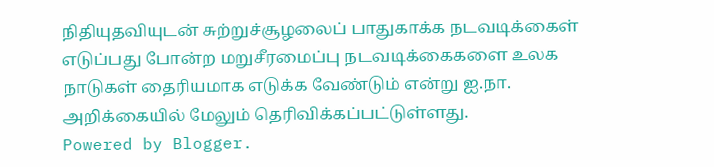நிதியுதவியுடன் சுற்றுச்சூழலைப் பாதுகாக்க நடவடிக்கைள் எடுப்பது போன்ற மறுசீரமைப்பு நடவடிக்கைகளை உலக நாடுகள் தைரியமாக எடுக்க வேண்டும் என்று ஐ.நா. அறிக்கையில் மேலும் தெரிவிக்கப்பட்டுள்ளது.
Powered by Blogger.